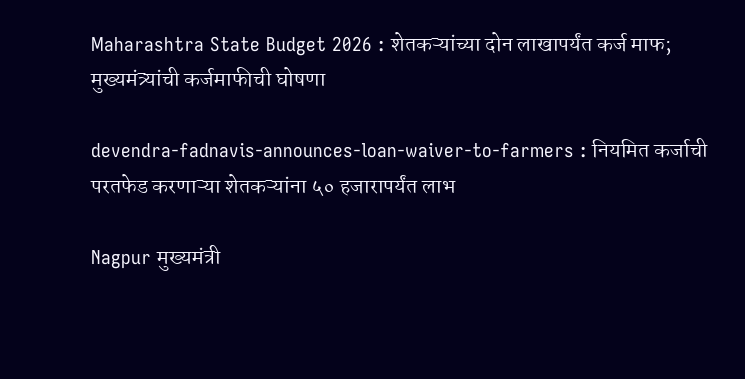Maharashtra State Budget 2026 : शेतकऱ्यांच्या दोन लाखापर्यंत कर्ज माफ; मुख्यमंत्र्यांची कर्जमाफीची घोषणा

devendra-fadnavis-announces-loan-waiver-to-farmers : नियमित कर्जाची परतफेड करणाऱ्या शेतकऱ्यांना ५० हजारापर्यंत लाभ

Nagpur मुख्यमंत्री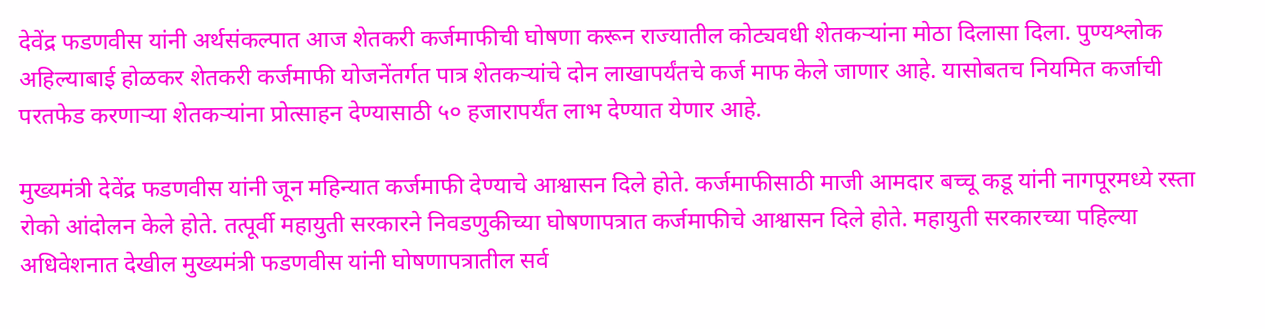देवेंद्र फडणवीस यांनी अर्थसंकल्पात आज शेतकरी कर्जमाफीची घोषणा करून राज्यातील कोट्यवधी शेतकऱ्यांना मोठा दिलासा दिला. पुण्यश्लोक अहिल्याबाई होळकर शेतकरी कर्जमाफी योजनेंतर्गत पात्र शेतकऱ्यांचे दोन लाखापर्यंतचे कर्ज माफ केले जाणार आहे. यासोबतच नियमित कर्जाची परतफेड करणाऱ्या शेतकऱ्यांना प्रोत्साहन देण्यासाठी ५० हजारापर्यंत लाभ देण्यात येणार आहे.

मुख्यमंत्री देवेंद्र फडणवीस यांनी जून महिन्यात कर्जमाफी देण्याचे आश्वासन दिले होते. कर्जमाफीसाठी माजी आमदार बच्चू कडू यांनी नागपूरमध्ये रस्ता रोको आंदोलन केले होते. तत्पूर्वी महायुती सरकारने निवडणुकीच्या घोषणापत्रात कर्जमाफीचे आश्वासन दिले होते. महायुती सरकारच्या पहिल्या अधिवेशनात देखील मुख्यमंत्री फडणवीस यांनी घोषणापत्रातील सर्व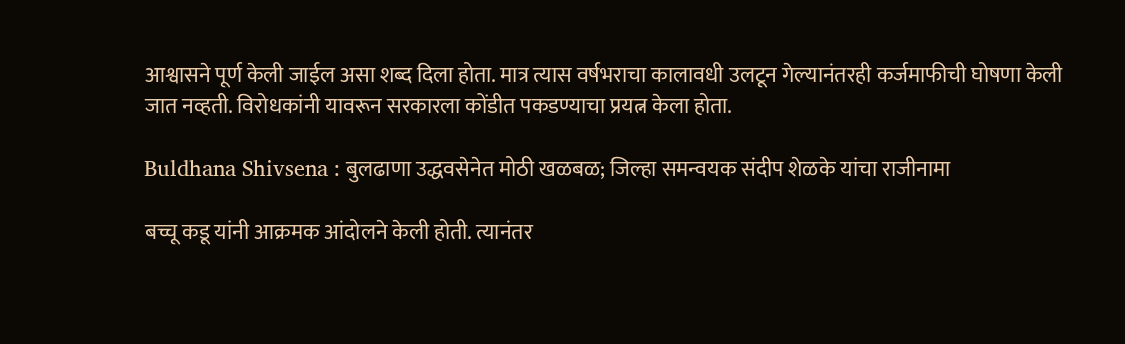आश्वासने पूर्ण केली जाईल असा शब्द दिला होता. मात्र त्यास वर्षभराचा कालावधी उलटून गेल्यानंतरही कर्जमाफीची घोषणा केली जात नव्हती. विरोधकांनी यावरून सरकारला कोंडीत पकडण्याचा प्रयत्न केला होता.

Buldhana Shivsena : बुलढाणा उद्धवसेनेत मोठी खळबळ; जिल्हा समन्वयक संदीप शेळके यांचा राजीनामा

बच्चू कडू यांनी आक्रमक आंदोलने केली होती. त्यानंतर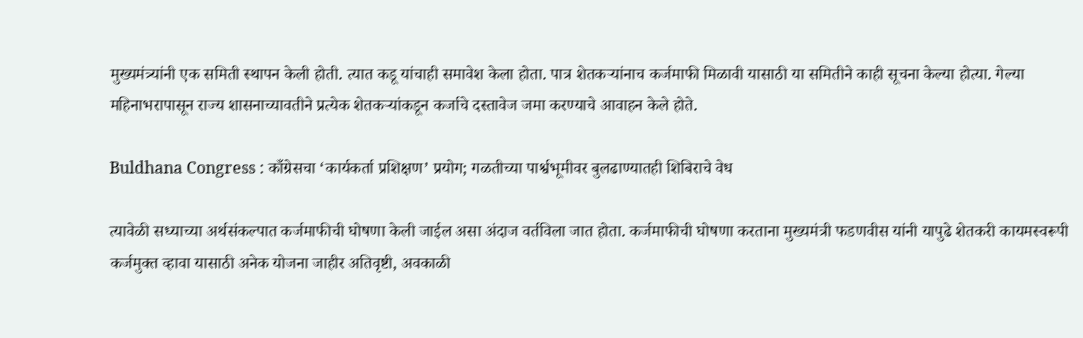मुख्यमंत्र्यांनी एक समिती स्थापन केली होती. त्यात कडू यांचाही समावेश केला होता. पात्र शेतकऱ्यांनाच कर्जमाफी मिळावी यासाठी या समितीने काही सूचना केल्या होत्या. गेल्या महिनाभरापासून राज्य शासनाच्यावतीने प्रत्येक शेतकऱ्यांकडून कर्जाचे दस्तावेज जमा करण्याचे आवाहन केले होते.

Buldhana Congress : काँग्रेसचा ‘कार्यकर्ता प्रशिक्षण’ प्रयोग; गळतीच्या पार्श्वभूमीवर बुलढाण्यातही शिबिराचे वेध

त्यावेळी सध्याच्या अर्थसंकल्पात कर्जमाफीची घोषणा केली जाईल असा अंदाज वर्तविला जात होता. कर्जमाफीची घोषणा करताना मुख्यमंत्री फडणवीस यांनी यापुढे शेतकरी कायमस्वरूपी कर्जमुक्त व्हावा यासाठी अनेक योजना जाहीर अतिवृष्टी, अवकाळी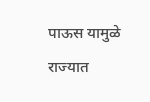पाऊस यामुळे राज्यात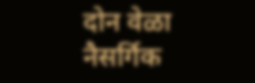दोन वेळा नैसर्गिक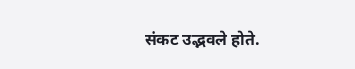संकट उद्भवले होते.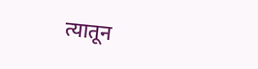त्यातून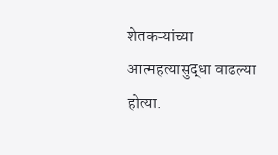शेतकऱ्यांच्या आत्महत्यासुद्धा वाढल्या होत्या.